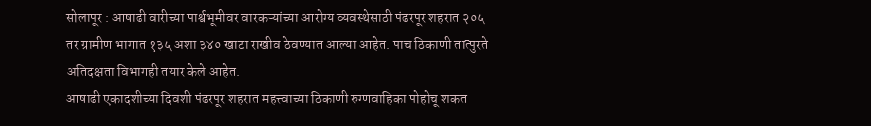सोलापूर : आषाढी वारीच्या पार्श्वभूमीवर वारकऱ्यांच्या आरोग्य व्यवस्थेसाठी पंढरपूर शहरात २०५ तर ग्रामीण भागात १३५ अशा ३४० खाटा राखीव ठेवण्यात आल्या आहेत. पाच ठिकाणी तात्पुरते अतिदक्षता विभागही तयार केले आहेत.
आषाढी एकादशीच्या दिवशी पंढरपूर शहरात महत्त्वाच्या ठिकाणी रुग्णवाहिका पोहोचू शकत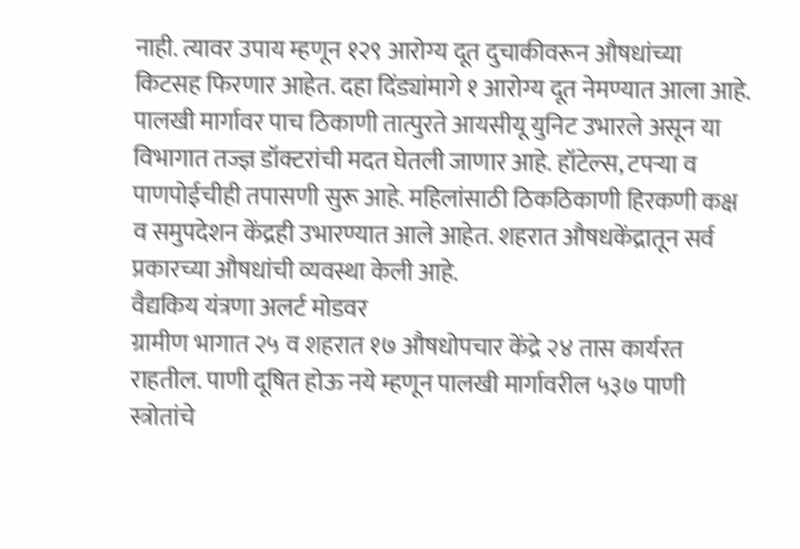नाही. त्यावर उपाय म्हणून १२९ आरोग्य दूत दुचाकीवरून औषधांच्या किटसह फिरणार आहेत. दहा दिंड्यांमागे १ आरोग्य दूत नेमण्यात आला आहे. पालखी मार्गावर पाच ठिकाणी तात्पुरते आयसीयू युनिट उभारले असून या विभागात तज्ज्ञ डॉक्टरांची मदत घेतली जाणार आहे. हॉटेल्स, टपऱ्या व पाणपोईचीही तपासणी सुरू आहे. महिलांसाठी ठिकठिकाणी हिरकणी कक्ष व समुपदेशन केंद्रही उभारण्यात आले आहेत. शहरात औषधकेंद्रातून सर्व प्रकारच्या औषधांची व्यवस्था केली आहे.
वैद्यकिय यंत्रणा अलर्ट मोडवर
ग्रामीण भागात २५ व शहरात १७ औषधोपचार केंद्रे २४ तास कार्यरत राहतील. पाणी दूषित होऊ नये म्हणून पालखी मार्गावरील ५३७ पाणी स्त्रोतांचे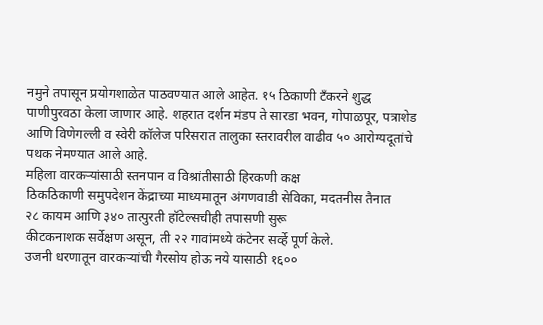नमुने तपासून प्रयोगशाळेत पाठवण्यात आले आहेत. १५ ठिकाणी टँकरने शुद्ध पाणीपुरवठा केला जाणार आहे. शहरात दर्शन मंडप ते सारडा भवन, गोपाळपूर, पत्राशेड आणि विणेगल्ली व स्वेरी कॉलेज परिसरात तालुका स्तरावरील वाढीव ५० आरोग्यदूतांचे पथक नेमण्यात आले आहे.
महिला वारकऱ्यांसाठी स्तनपान व विश्रांतीसाठी हिरकणी कक्ष
ठिकठिकाणी समुपदेशन केंद्राच्या माध्यमातून अंगणवाडी सेविका, मदतनीस तैनात
२८ कायम आणि ३४० तात्पुरती हॉटेल्सचीही तपासणी सुरू
कीटकनाशक सर्वेक्षण असून, ती २२ गावांमध्ये कंटेनर सर्व्हे पूर्ण केले.
उजनी धरणातून वारकऱ्यांची गैरसोय होऊ नये यासाठी १६००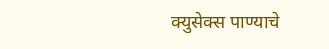क्युसेक्स पाण्याचे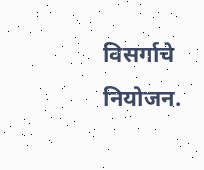विसर्गाचे नियोजन.